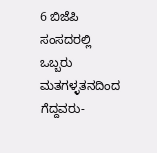6 ಬಿಜೆಪಿ ಸಂಸದರಲ್ಲಿ ಒಬ್ಬರು ಮತಗಳ್ಳತನದಿಂದ ಗೆದ್ದವರು-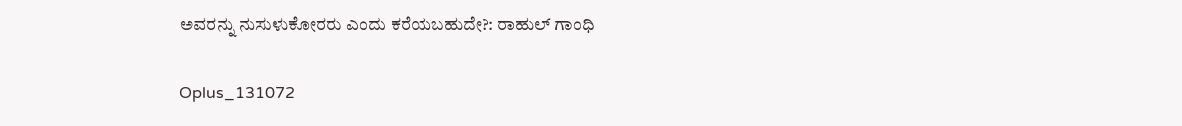ಅವರನ್ನು ನುಸುಳುಕೋರರು ಎಂದು ಕರೆಯಬಹುದೇ?: ರಾಹುಲ್ ಗಾಂಧಿ

Oplus_131072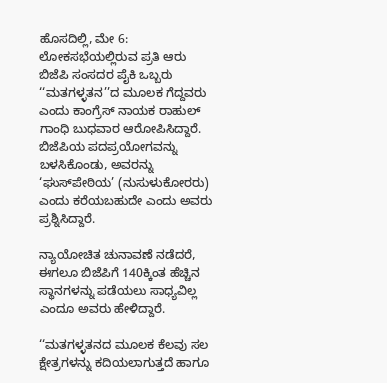ಹೊಸದಿಲ್ಲಿ, ಮೇ 6: ಲೋಕಸಭೆಯಲ್ಲಿರುವ ಪ್ರತಿ ಆರು ಬಿಜೆಪಿ ಸಂಸದರ ಪೈಕಿ ಒಬ್ಬರು ‘‘ಮತಗಳ್ಳತನ’’ದ ಮೂಲಕ ಗೆದ್ದವರು ಎಂದು ಕಾಂಗ್ರೆಸ್ ನಾಯಕ ರಾಹುಲ್ ಗಾಂಧಿ ಬುಧವಾರ ಆರೋಪಿಸಿದ್ದಾರೆ. ಬಿಜೆಪಿಯ ಪದಪ್ರಯೋಗವನ್ನು ಬಳಸಿಕೊಂಡು, ಅವರನ್ನು ‘ಘುಸ್‌ಪೇಠಿಯ’ (ನುಸುಳುಕೋರರು) ಎಂದು ಕರೆಯಬಹುದೇ ಎಂದು ಅವರು ಪ್ರಶ್ನಿಸಿದ್ದಾರೆ.

ನ್ಯಾಯೋಚಿತ ಚುನಾವಣೆ ನಡೆದರೆ, ಈಗಲೂ ಬಿಜೆಪಿಗೆ 140ಕ್ಕಿಂತ ಹೆಚ್ಚಿನ ಸ್ಥಾನಗಳನ್ನು ಪಡೆಯಲು ಸಾಧ್ಯವಿಲ್ಲ ಎಂದೂ ಅವರು ಹೇಳಿದ್ದಾರೆ.

‘‘ಮತಗಳ್ಳತನದ ಮೂಲಕ ಕೆಲವು ಸಲ ಕ್ಷೇತ್ರಗಳನ್ನು ಕದಿಯಲಾಗುತ್ತದೆ ಹಾಗೂ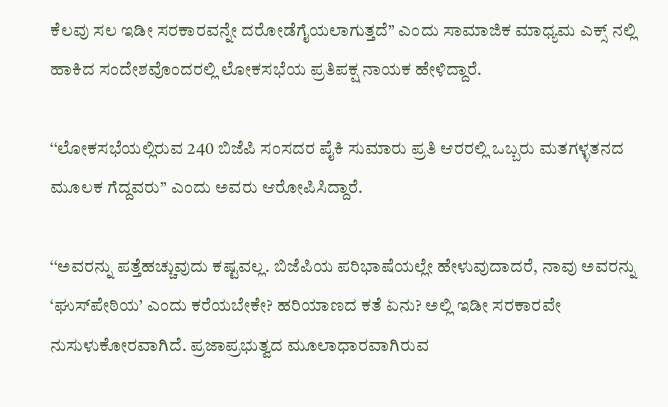ಕೆಲವು ಸಲ ಇಡೀ ಸರಕಾರವನ್ನೇ ದರೋಡೆಗೈಯಲಾಗುತ್ತದೆ’’ ಎಂದು ಸಾಮಾಜಿಕ ಮಾಧ್ಯಮ ಎಕ್ಸ್‌ ನಲ್ಲಿ ಹಾಕಿದ ಸಂದೇಶವೊಂದರಲ್ಲಿ ಲೋಕಸಭೆಯ ಪ್ರತಿಪಕ್ಷ ನಾಯಕ ಹೇಳಿದ್ದಾರೆ.

‘‘ಲೋಕಸಭೆಯಲ್ಲಿರುವ 240 ಬಿಜೆಪಿ ಸಂಸದರ ಪೈಕಿ ಸುಮಾರು ಪ್ರತಿ ಆರರಲ್ಲಿ ಒಬ್ಬರು ಮತಗಳ್ಳತನದ ಮೂಲಕ ಗೆದ್ದವರು’’ ಎಂದು ಅವರು ಆರೋಪಿಸಿದ್ದಾರೆ.

‘‘ಅವರನ್ನು ಪತ್ತೆಹಚ್ಚುವುದು ಕಷ್ಟವಲ್ಲ. ಬಿಜೆಪಿಯ ಪರಿಭಾಷೆಯಲ್ಲೇ ಹೇಳುವುದಾದರೆ, ನಾವು ಅವರನ್ನು ‘ಘುಸ್‌ಪೇಠಿಯ’ ಎಂದು ಕರೆಯಬೇಕೇ? ಹರಿಯಾಣದ ಕತೆ ಏನು? ಅಲ್ಲಿ ಇಡೀ ಸರಕಾರವೇ ನುಸುಳುಕೋರವಾಗಿದೆ. ಪ್ರಜಾಪ್ರಭುತ್ವದ ಮೂಲಾಧಾರವಾಗಿರುವ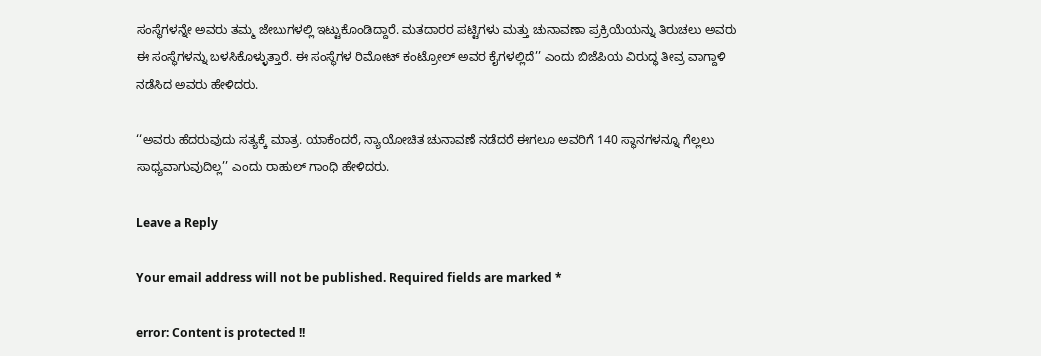ಸಂಸ್ಥೆಗಳನ್ನೇ ಅವರು ತಮ್ಮ ಜೇಬುಗಳಲ್ಲಿ ಇಟ್ಟುಕೊಂಡಿದ್ದಾರೆ. ಮತದಾರರ ಪಟ್ಟಿಗಳು ಮತ್ತು ಚುನಾವಣಾ ಪ್ರಕ್ರಿಯೆಯನ್ನು ತಿರುಚಲು ಅವರು ಈ ಸಂಸ್ಥೆಗಳನ್ನು ಬಳಸಿಕೊಳ್ಳುತ್ತಾರೆ. ಈ ಸಂಸ್ಥೆಗಳ ರಿಮೋಟ್ ಕಂಟ್ರೋಲ್ ಅವರ ಕೈಗಳಲ್ಲಿದೆ’’ ಎಂದು ಬಿಜೆಪಿಯ ವಿರುದ್ಧ ತೀವ್ರ ವಾಗ್ದಾಳಿ ನಡೆಸಿದ ಅವರು ಹೇಳಿದರು.

‘‘ಅವರು ಹೆದರುವುದು ಸತ್ಯಕ್ಕೆ ಮಾತ್ರ. ಯಾಕೆಂದರೆ, ನ್ಯಾಯೋಚಿತ ಚುನಾವಣೆ ನಡೆದರೆ ಈಗಲೂ ಅವರಿಗೆ 140 ಸ್ಥಾನಗಳನ್ನೂ ಗೆಲ್ಲಲು ಸಾಧ್ಯವಾಗುವುದಿಲ್ಲ’’ ಎಂದು ರಾಹುಲ್ ಗಾಂಧಿ ಹೇಳಿದರು.

Leave a Reply

Your email address will not be published. Required fields are marked *

error: Content is protected !!